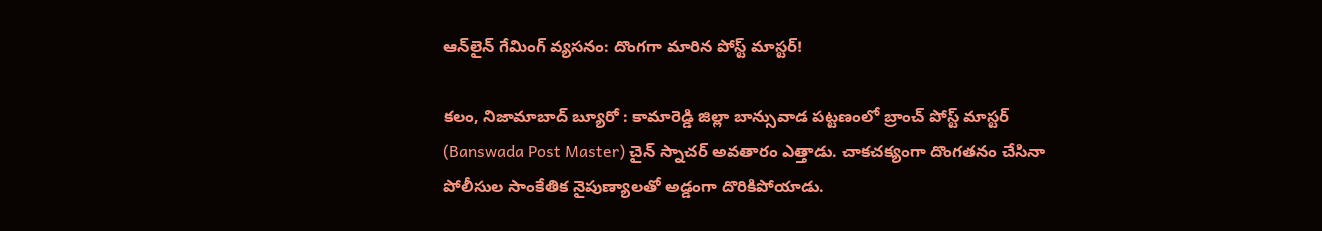ఆన్‌లైన్ గేమింగ్ వ్యసనం: దొంగగా మారిన పోస్ట్ మాస్టర్!

కలం, నిజామాబాద్ బ్యూరో : కామారెడ్డి జిల్లా బాన్సువాడ పట్టణంలో బ్రాంచ్ పోస్ట్ మాస్టర్ (Banswada Post Master) చైన్ స్నాచర్ అవతారం ఎత్తాడు. చాకచక్యంగా దొంగతనం చేసినా పోలీసుల సాంకేతిక నైపుణ్యాలతో అడ్డంగా దొరికిపోయాడు.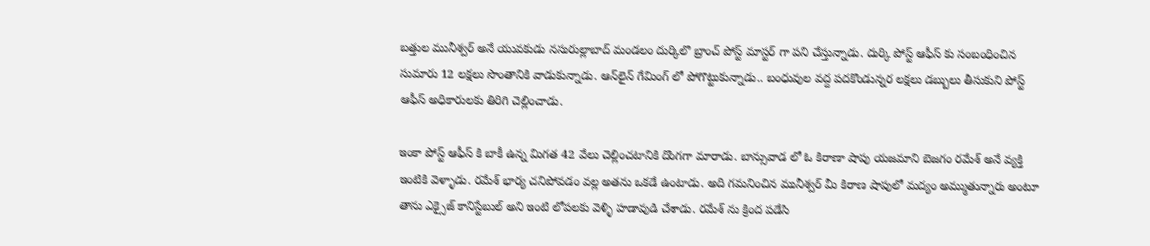బత్తుల మునీశ్వర్ అనే యువకుడు నసురుల్లాబాద్ మండలం దుర్కిలొ బ్రాంచ్ పోస్ట్ మాస్టర్ గా పని చేస్తున్నాడు. దుర్కి పోస్ట్ ఆఫీస్ కు సంబంధించిన సుమారు 12 లక్షలు సొంతానికి వాడుకున్నాడు. ఆన్‌లైన్ గేమింగ్ లో పోగొట్టుకున్నాడు.. బంధువుల వద్ద పదకొండున్నర లక్షలు డబ్బులు తీసుకుని పోస్ట్ ఆఫీస్ అధికారులకు తిరిగి చెల్లించాడు.

ఇంకా పోస్ట్ ఆఫీస్ కి బాకీ ఉన్న మిగత 42 వేలు చెల్లించటానికి దొంగగా మారాడు. బాన్సువాడ లో ఓ కిరాణా షాపు యజమాని బెజగం రమేశ్ అనే వ్యక్తి ఇంటికి వెళ్ళాడు. రమేశ్ భార్య చనిపోవడం వల్ల అతను ఒకడే ఉంటాడు. అది గమనించిన మునీశ్వర్ మీ కిరాణ షాపులో మద్యం అమ్ముతున్నారు అంటూ తాను ఎక్సైజ్ కానిస్టేబుల్ అని ఇంటి లోపలకు వెళ్ళి హడావుడి చేశాడు. రమేశ్ ను క్రింద పడేసి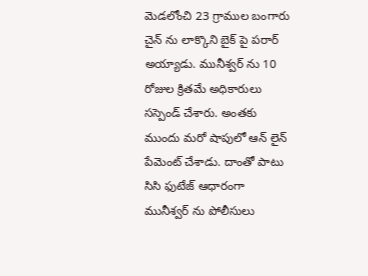మెడలోంచి 23 గ్రాముల బంగారు చైన్ ను లాక్కొని బైక్ పై పరార్ అయ్యాడు. మునీశ్వర్ ను 10 రోజుల క్రితమే అధికారులు సస్పెండ్ చేశారు. అంతకు ముందు మరో షాపులో ఆన్ లైన్ పేమెంట్ చేశాడు. దాంతో పాటు సిసి ఫుటేజ్ ఆధారంగా మునీశ్వర్ ను పోలీసులు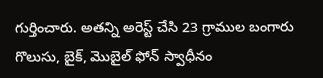గుర్తించారు. అతన్ని అరెస్ట్ చేసి 23 గ్రాముల బంగారు గొలుసు, బైక్, మొబైల్ ఫోన్ స్వాధీనం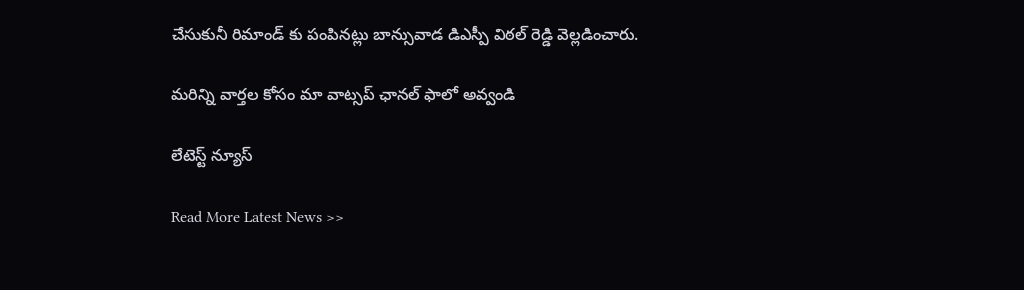చేసుకునీ రిమాండ్ కు పంపినట్లు బాన్సువాడ డిఎస్పీ విఠల్ రెడ్డి వెల్లడించారు.

మ‌రిన్ని వార్త‌ల కోసం మా వాట్స‌ప్ ఛాన‌ల్ ఫాలో అవ్వండి

లేటెస్ట్ న్యూస్‌

Read More Latest News >>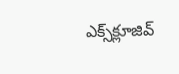ఎక్స్‌క్లూజివ్‌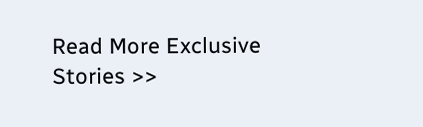Read More Exclusive Stories >>